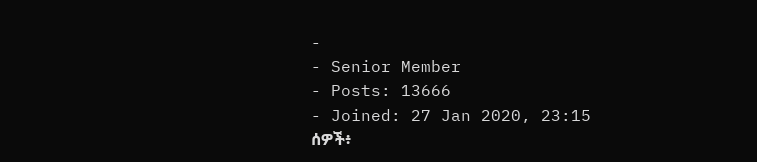-
- Senior Member
- Posts: 13666
- Joined: 27 Jan 2020, 23:15
ሰዎች፥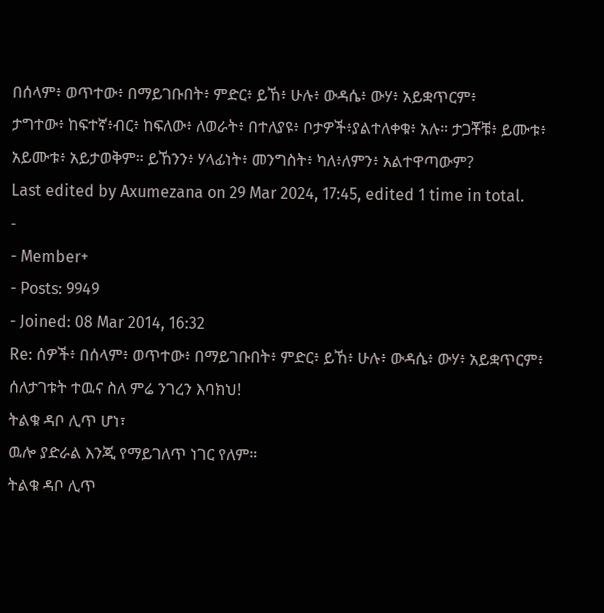በሰላም፥ ወጥተው፥ በማይገቡበት፥ ምድር፥ ይኸ፥ ሁሉ፥ ውዳሴ፥ ውሃ፥ አይቋጥርም፥
ታግተው፥ ከፍተኛ፥ብር፥ ከፍለው፥ ለወራት፥ በተለያዩ፥ ቦታዎች፥ያልተለቀቁ፥ አሉ። ታጋቾቹ፥ ይሙቱ፥ አይሙቱ፥ አይታወቅም። ይኸንን፥ ሃላፊነት፥ መንግስት፥ ካለ፥ለምን፥ አልተዋጣውም?
Last edited by Axumezana on 29 Mar 2024, 17:45, edited 1 time in total.
-
- Member+
- Posts: 9949
- Joined: 08 Mar 2014, 16:32
Re: ሰዎች፥ በሰላም፥ ወጥተው፥ በማይገቡበት፥ ምድር፥ ይኸ፥ ሁሉ፥ ውዳሴ፥ ውሃ፥ አይቋጥርም፥
ሰለታገቱት ተዉና ስለ ምሬ ንገረን እባክህ!
ትልቁ ዳቦ ሊጥ ሆነ፣
ዉሎ ያድራል እንጂ የማይገለጥ ነገር የለም።
ትልቁ ዳቦ ሊጥ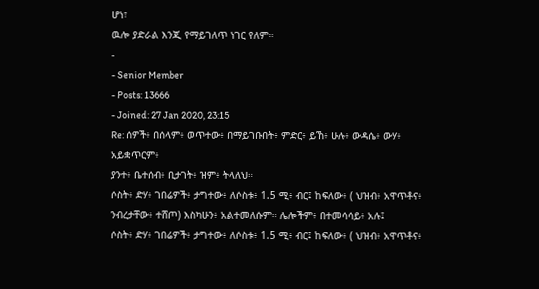ሆነ፣
ዉሎ ያድራል እንጂ የማይገለጥ ነገር የለም።
-
- Senior Member
- Posts: 13666
- Joined: 27 Jan 2020, 23:15
Re: ሰዎች፥ በሰላም፥ ወጥተው፥ በማይገቡበት፥ ምድር፥ ይኸ፥ ሁሉ፥ ውዳሴ፥ ውሃ፥ አይቋጥርም፥
ያንተ፥ ቤተሰብ፥ ቢታገት፥ ዝም፥ ትላለህ።
ሶስት፥ ድሃ፥ ገበሬዎች፥ ታግተው፥ ለሶስቱ፥ 1.5 ሚ፥ ብር፤ ከፍለው፥ ( ህዝብ፥ አዋጥቶና፥ ንብረታቸው፥ ተሸጦ) እስካሁን፥ አልተመለሱም። ሌሎችም፥ በተመሳሳይ፥ አሉ፤
ሶስት፥ ድሃ፥ ገበሬዎች፥ ታግተው፥ ለሶስቱ፥ 1.5 ሚ፥ ብር፤ ከፍለው፥ ( ህዝብ፥ አዋጥቶና፥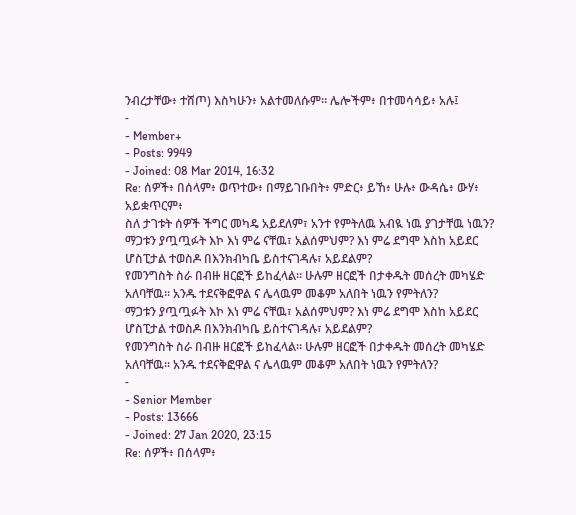ንብረታቸው፥ ተሸጦ) እስካሁን፥ አልተመለሱም። ሌሎችም፥ በተመሳሳይ፥ አሉ፤
-
- Member+
- Posts: 9949
- Joined: 08 Mar 2014, 16:32
Re: ሰዎች፥ በሰላም፥ ወጥተው፥ በማይገቡበት፥ ምድር፥ ይኸ፥ ሁሉ፥ ውዳሴ፥ ውሃ፥ አይቋጥርም፥
ስለ ታገቱት ሰዎች ችግር መካዴ አይደለም፣ አንተ የምትለዉ አብዪ ነዉ ያገታቸዉ ነዉን?
ማጋቱን ያጧጧፉት እኮ እነ ምሬ ናቸዉ፣ አልሰምህም? እነ ምሬ ደግሞ እስከ አይደር ሆስፒታል ተወስዶ በእንክብካቤ ይስተናገዳሉ፣ አይደልም?
የመንግስት ስራ በብዙ ዘርፎች ይከፈላል። ሁሉም ዘርፎች በታቀዱት መሰረት መካሄድ አለባቸዉ። አንዱ ተደናቅፎዋል ና ሌላዉም መቆም አለበት ነዉን የምትለን?
ማጋቱን ያጧጧፉት እኮ እነ ምሬ ናቸዉ፣ አልሰምህም? እነ ምሬ ደግሞ እስከ አይደር ሆስፒታል ተወስዶ በእንክብካቤ ይስተናገዳሉ፣ አይደልም?
የመንግስት ስራ በብዙ ዘርፎች ይከፈላል። ሁሉም ዘርፎች በታቀዱት መሰረት መካሄድ አለባቸዉ። አንዱ ተደናቅፎዋል ና ሌላዉም መቆም አለበት ነዉን የምትለን?
-
- Senior Member
- Posts: 13666
- Joined: 27 Jan 2020, 23:15
Re: ሰዎች፥ በሰላም፥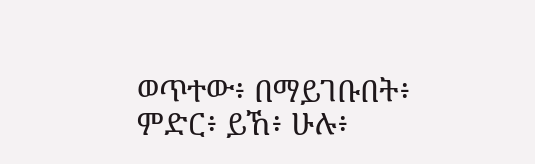ወጥተው፥ በማይገቡበት፥ ምድር፥ ይኸ፥ ሁሉ፥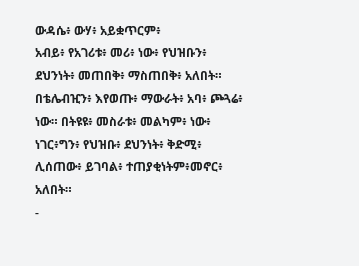ውዳሴ፥ ውሃ፥ አይቋጥርም፥
አብይ፥ የአገሪቱ፥ መሪ፥ ነው፥ የህዝቡን፥ ደህንነት፥ መጠበቅ፥ ማስጠበቅ፥ አለበት። በቴሌብዢን፥ እየወጡ፥ ማውራት፥ አባ፥ ጮጓሬ፥ ነው። በትዩዩ፥ መስራቱ፥ መልካም፥ ነው፥ ነገር፥ግን፥ የህዝቡ፥ ደህንነት፥ ቅድሚ፥ ሊሰጠው፥ ይገባል፥ ተጠያቂነትም፥መኖር፥ አለበት።
-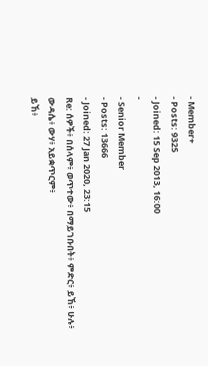- Member+
- Posts: 9325
- Joined: 15 Sep 2013, 16:00
-
- Senior Member
- Posts: 13666
- Joined: 27 Jan 2020, 23:15
Re: ሰዎች፥ በሰላም፥ ወጥተው፥ በማይገቡበት፥ ምድር፥ ይኸ፥ ሁሉ፥ ውዳሴ፥ ውሃ፥ አይቋጥርም፥
ይኸ፥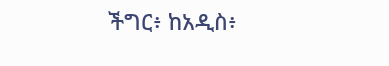ችግር፥ ከአዲስ፥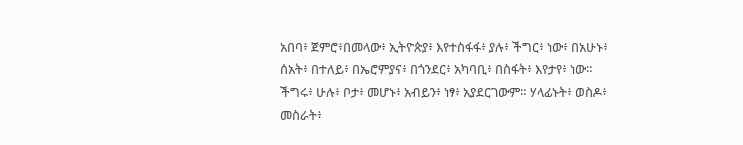አበባ፥ ጀምሮ፥በመላው፥ ኢትዮጵያ፥ እየተስፋፋ፥ ያሉ፥ ችግር፥ ነው፥ በአሁኑ፥ ሰአት፥ በተለይ፥ በኤሮምያና፥ በጎንደር፥ አካባቢ፥ በስፋት፥ እየታየ፥ ነው። ችግሩ፥ ሁሉ፥ ቦታ፥ መሆኑ፥ አብይን፥ ነፃ፥ አያደርገውም። ሃላፊኑት፥ ወስዶ፥ መስራት፥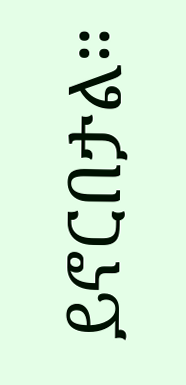ይኖርበታል።